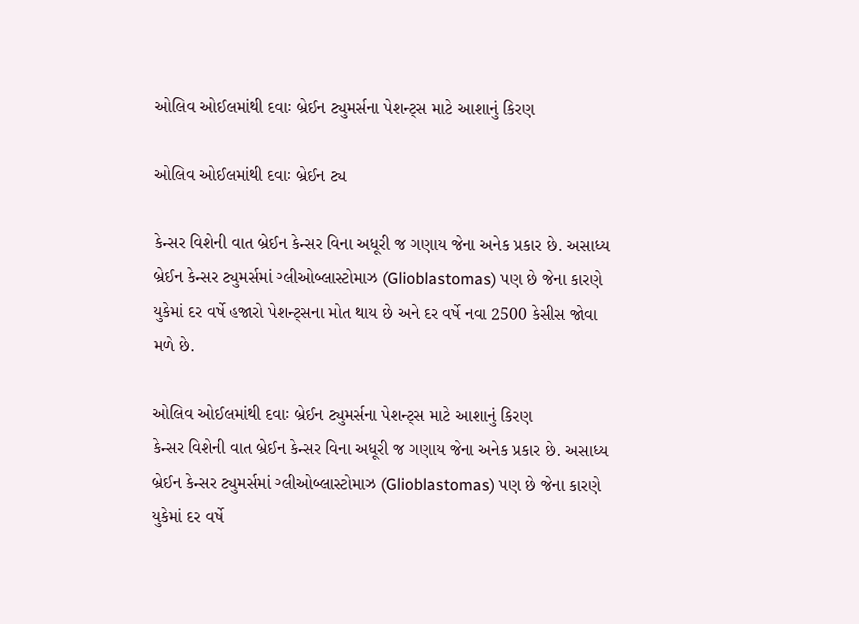ઓલિવ ઓઈલમાંથી દવાઃ બ્રેઈન ટ્યુમર્સના પેશન્ટ્સ માટે આશાનું કિરણ

ઓલિવ ઓઈલમાંથી દવાઃ બ્રેઈન ટ્ય

કેન્સર વિશેની વાત બ્રેઈન કેન્સર વિના અધૂરી જ ગણાય જેના અનેક પ્રકાર છે. અસાધ્ય બ્રેઈન કેન્સર ટ્યુમર્સમાં ગ્લીઓબ્લાસ્ટોમાઝ (Glioblastomas) પણ છે જેના કારણે યુકેમાં દર વર્ષે હજારો પેશન્ટ્સના મોત થાય છે અને દર વર્ષે નવા 2500 કેસીસ જોવા મળે છે.

ઓલિવ ઓઈલમાંથી દવાઃ બ્રેઈન ટ્યુમર્સના પેશન્ટ્સ માટે આશાનું કિરણ
કેન્સર વિશેની વાત બ્રેઈન કેન્સર વિના અધૂરી જ ગણાય જેના અનેક પ્રકાર છે. અસાધ્ય બ્રેઈન કેન્સર ટ્યુમર્સમાં ગ્લીઓબ્લાસ્ટોમાઝ (Glioblastomas) પણ છે જેના કારણે યુકેમાં દર વર્ષે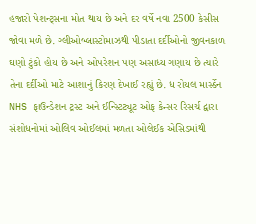હજારો પેશન્ટ્સના મોત થાય છે અને દર વર્ષે નવા 2500 કેસીસ જોવા મળે છે. ગ્લીઓબ્લાસ્ટોમાઝથી પીડાતા દર્દીઓનો જીવનકાળ ઘણો ટુંકો હોય છે અને ઓપરેશન પણ અસાધ્ય ગણાય છે ત્યારે તેના દર્દીઓ માટે આશાનું કિરણ દેખાઈ રહ્યું છે. ધ રોયલ માર્સ્ડેન NHS ફાઉન્ડેશન ટ્રસ્ટ અને ઈન્સ્ટિટ્યૂટ ઓફ કેન્સર રિસર્ચ દ્વારા સંશોધનોમાં ઓલિવ ઓઈલમાં મળતા ઓલેઈક એસિડમાંથી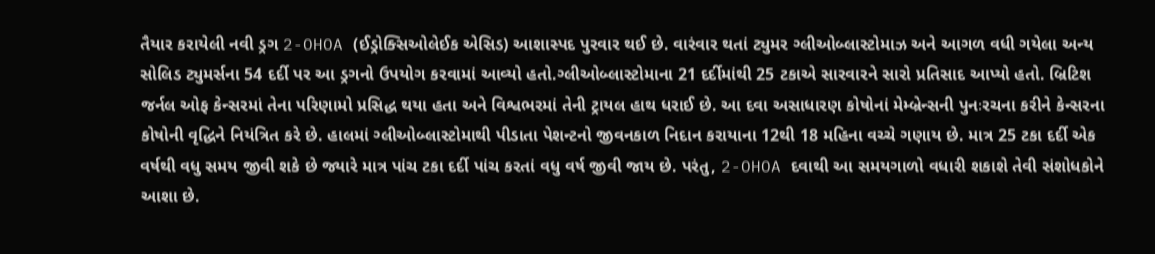તૈયાર કરાયેલી નવી ડ્રગ 2-OHOA (ઈડ્રોક્સિઓલેઈક એસિડ) આશાસ્પદ પુરવાર થઈ છે. વારંવાર થતાં ટ્યુમર ગ્લીઓબ્લાસ્ટોમાઝ અને આગળ વધી ગયેલા અન્ય સોલિડ ટ્યુમર્સના 54 દર્દી પર આ ડ્રગનો ઉપયોગ કરવામાં આવ્યો હતો.ગ્લીઓબ્લાસ્ટોમાના 21 દર્દીમાંથી 25 ટકાએ સારવારને સારો પ્રતિસાદ આપ્યો હતો. બ્રિટિશ જર્નલ ઓફ કેન્સરમાં તેના પરિણામો પ્રસિદ્ધ થયા હતા અને વિશ્વભરમાં તેની ટ્રાયલ હાથ ધરાઈ છે. આ દવા અસાધારણ કોષોનાં મેમ્બ્રેન્સની પુનઃરચના કરીને કેન્સરના કોષોની વૃદ્ધિને નિયંત્રિત કરે છે. હાલમાં ગ્લીઓબ્લાસ્ટોમાથી પીડાતા પેશન્ટનો જીવનકાળ નિદાન કરાયાના 12થી 18 મહિના વચ્ચે ગણાય છે. માત્ર 25 ટકા દર્દી એક વર્ષથી વધુ સમય જીવી શકે છે જ્યારે માત્ર પાંચ ટકા દર્દી પાંચ કરતાં વધુ વર્ષ જીવી જાય છે. પરંતુ, 2-OHOA દવાથી આ સમયગાળો વધારી શકાશે તેવી સંશોધકોને આશા છે.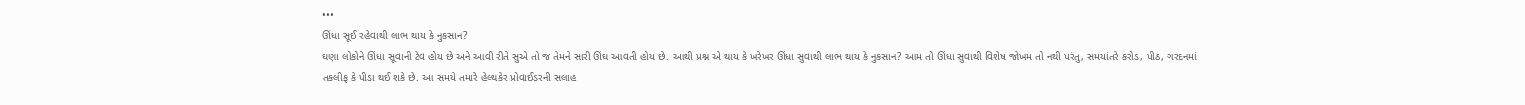•••
ઊંધા સૂઈ રહેવાથી લાભ થાય કે નુકસાન?
ઘણા લોકોને ઊંધા સૂવાની ટેવ હોય છે અને આવી રીતે સુએ તો જ તેમને સારી ઊંઘ આવતી હોય છે. આથી પ્રશ્ન એ થાય કે ખરેખર ઊંધા સુવાથી લાભ થાય કે નુકસાન? આમ તો ઊંધા સુવાથી વિશેષ જોખમ તો નથી પરંતુ, સમયાંતરે કરોડ, પીઠ, ગરદનમાં તકલીફ કે પીડા થઈ શકે છે. આ સમયે તમારે હેલ્થકેર પ્રોવાઈડરની સલાહ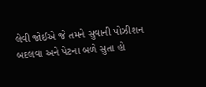લેવી જોઈએ જે તમને સુવાની પોઝીશન બદલવા અને પેટના બળે સુતા હો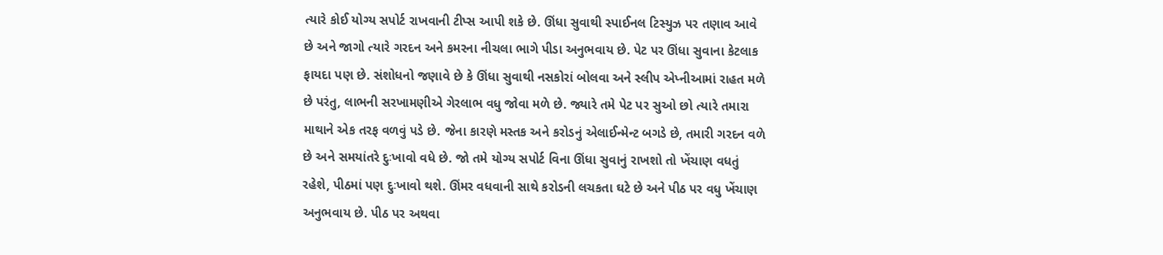ત્યારે કોઈ યોગ્ય સપોર્ટ રાખવાની ટીપ્સ આપી શકે છે. ઊંધા સુવાથી સ્પાઈનલ ટિસ્યુઝ પર તણાવ આવે છે અને જાગો ત્યારે ગરદન અને કમરના નીચલા ભાગે પીડા અનુભવાય છે. પેટ પર ઊંધા સુવાના કેટલાક ફાયદા પણ છે. સંશોધનો જણાવે છે કે ઊંધા સુવાથી નસકોરાં બોલવા અને સ્લીપ એપ્નીઆમાં રાહત મળે છે પરંતુ, લાભની સરખામણીએ ગેરલાભ વધુ જોવા મળે છે. જ્યારે તમે પેટ પર સુઓ છો ત્યારે તમારા માથાને એક તરફ વળવું પડે છે. જેના કારણે મસ્તક અને કરોડનું એલાઈન્મેન્ટ બગડે છે, તમારી ગરદન વળે છે અને સમયાંતરે દુઃખાવો વધે છે. જો તમે યોગ્ય સપોર્ટ વિના ઊંધા સુવાનું રાખશો તો ખેંચાણ વધતું રહેશે, પીઠમાં પણ દુઃખાવો થશે. ઊંમર વધવાની સાથે કરોડની લચકતા ઘટે છે અને પીઠ પર વધુ ખેંચાણ અનુભવાય છે. પીઠ પર અથવા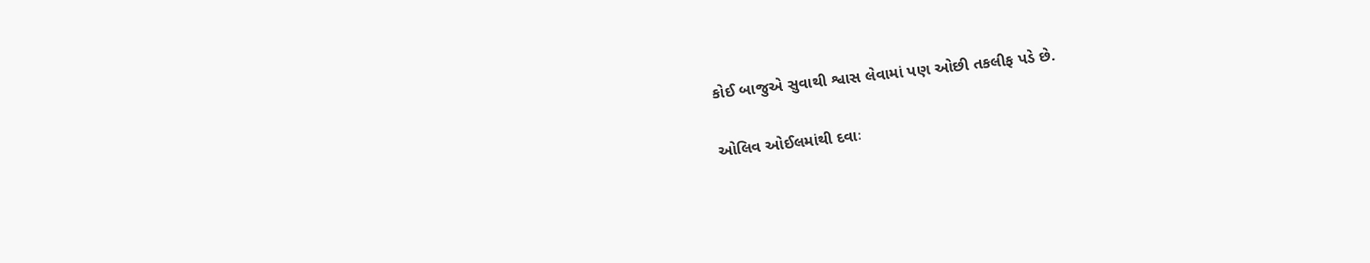કોઈ બાજુએ સુવાથી શ્વાસ લેવામાં પણ ઓછી તકલીફ પડે છે.

ઓલિવ ઓઈલમાંથી દવાઃ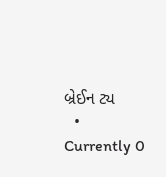બ્રેઈન ટ્ય
  • Currently 0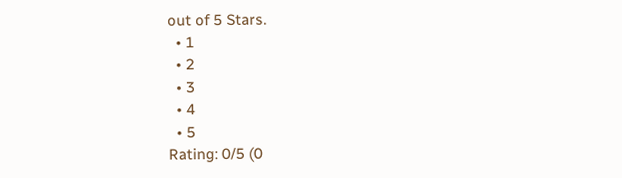out of 5 Stars.
  • 1
  • 2
  • 3
  • 4
  • 5
Rating: 0/5 (0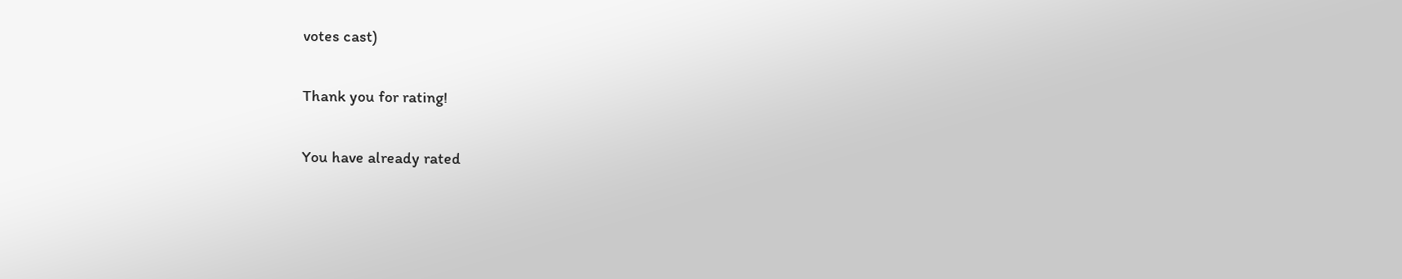votes cast)

Thank you for rating!

You have already rated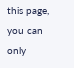this page, you can only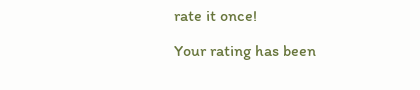rate it once!

Your rating has been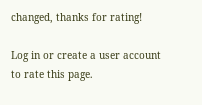changed, thanks for rating!

Log in or create a user account to rate this page.